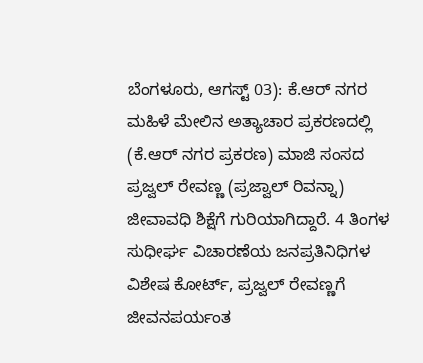ಬೆಂಗಳೂರು, ಆಗಸ್ಟ್ 03): ಕೆ.ಆರ್ ನಗರ ಮಹಿಳೆ ಮೇಲಿನ ಅತ್ಯಾಚಾರ ಪ್ರಕರಣದಲ್ಲಿ (ಕೆ.ಆರ್ ನಗರ ಪ್ರಕರಣ) ಮಾಜಿ ಸಂಸದ ಪ್ರಜ್ವಲ್ ರೇವಣ್ಣ (ಪ್ರಜ್ವಾಲ್ ರಿವನ್ನಾ) ಜೀವಾವಧಿ ಶಿಕ್ಷೆಗೆ ಗುರಿಯಾಗಿದ್ದಾರೆ. 4 ತಿಂಗಳ ಸುಧೀರ್ಘ ವಿಚಾರಣೆಯ ಜನಪ್ರತಿನಿಧಿಗಳ ವಿಶೇಷ ಕೋರ್ಟ್, ಪ್ರಜ್ವಲ್ ರೇವಣ್ಣಗೆ ಜೀವನಪರ್ಯಂತ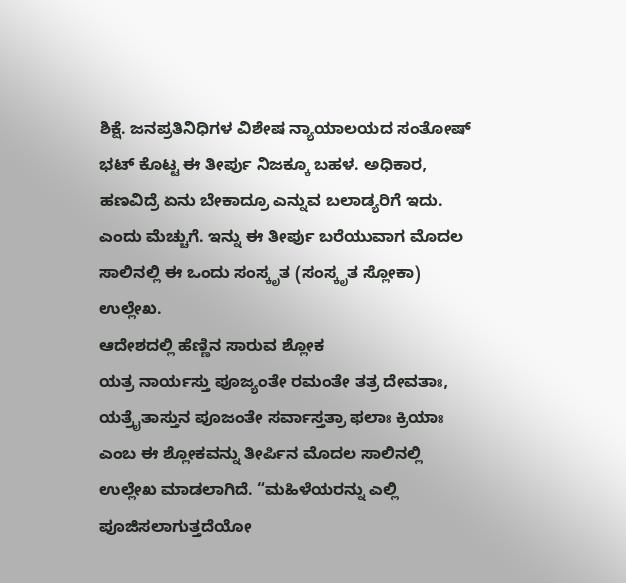ಶಿಕ್ಷೆ. ಜನಪ್ರತಿನಿಧಿಗಳ ವಿಶೇಷ ನ್ಯಾಯಾಲಯದ ಸಂತೋಷ್ ಭಟ್ ಕೊಟ್ಟ ಈ ತೀರ್ಪು ನಿಜಕ್ಕೂ ಬಹಳ. ಅಧಿಕಾರ, ಹಣವಿದ್ರೆ ಏನು ಬೇಕಾದ್ರೂ ಎನ್ನುವ ಬಲಾಡ್ಯರಿಗೆ ಇದು. ಎಂದು ಮೆಚ್ಚುಗೆ. ಇನ್ನು ಈ ತೀರ್ಪು ಬರೆಯುವಾಗ ಮೊದಲ ಸಾಲಿನಲ್ಲಿ ಈ ಒಂದು ಸಂಸ್ಕೃತ (ಸಂಸ್ಕೃತ ಸ್ಲೋಕಾ) ಉಲ್ಲೇಖ.
ಆದೇಶದಲ್ಲಿ ಹೆಣ್ಣಿನ ಸಾರುವ ಶ್ಲೋಕ
ಯತ್ರ ನಾರ್ಯಸ್ತು ಪೂಜ್ಯಂತೇ ರಮಂತೇ ತತ್ರ ದೇವತಾಃ, ಯತ್ರೈತಾಸ್ತುನ ಪೂಜಂತೇ ಸರ್ವಾಸ್ತತ್ರಾ ಫಲಾಃ ಕ್ರಿಯಾಃ ಎಂಬ ಈ ಶ್ಲೋಕವನ್ನು ತೀರ್ಪಿನ ಮೊದಲ ಸಾಲಿನಲ್ಲಿ ಉಲ್ಲೇಖ ಮಾಡಲಾಗಿದೆ. “ಮಹಿಳೆಯರನ್ನು ಎಲ್ಲಿ ಪೂಜಿಸಲಾಗುತ್ತದೆಯೋ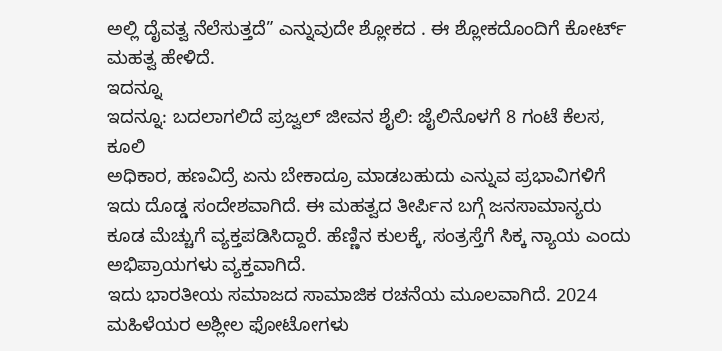ಅಲ್ಲಿ ದೈವತ್ವ ನೆಲೆಸುತ್ತದೆ” ಎನ್ನುವುದೇ ಶ್ಲೋಕದ . ಈ ಶ್ಲೋಕದೊಂದಿಗೆ ಕೋರ್ಟ್ ಮಹತ್ವ ಹೇಳಿದೆ.
ಇದನ್ನೂ
ಇದನ್ನೂ: ಬದಲಾಗಲಿದೆ ಪ್ರಜ್ವಲ್ ಜೀವನ ಶೈಲಿ: ಜೈಲಿನೊಳಗೆ 8 ಗಂಟೆ ಕೆಲಸ, ಕೂಲಿ
ಅಧಿಕಾರ, ಹಣವಿದ್ರೆ ಏನು ಬೇಕಾದ್ರೂ ಮಾಡಬಹುದು ಎನ್ನುವ ಪ್ರಭಾವಿಗಳಿಗೆ ಇದು ದೊಡ್ಡ ಸಂದೇಶವಾಗಿದೆ. ಈ ಮಹತ್ವದ ತೀರ್ಪಿನ ಬಗ್ಗೆ ಜನಸಾಮಾನ್ಯರು ಕೂಡ ಮೆಚ್ಚುಗೆ ವ್ಯಕ್ತಪಡಿಸಿದ್ದಾರೆ. ಹೆಣ್ಣಿನ ಕುಲಕ್ಕೆ, ಸಂತ್ರಸ್ತೆಗೆ ಸಿಕ್ಕ ನ್ಯಾಯ ಎಂದು ಅಭಿಪ್ರಾಯಗಳು ವ್ಯಕ್ತವಾಗಿದೆ.
ಇದು ಭಾರತೀಯ ಸಮಾಜದ ಸಾಮಾಜಿಕ ರಚನೆಯ ಮೂಲವಾಗಿದೆ. 2024 ಮಹಿಳೆಯರ ಅಶ್ಲೀಲ ಫೋಟೋಗಳು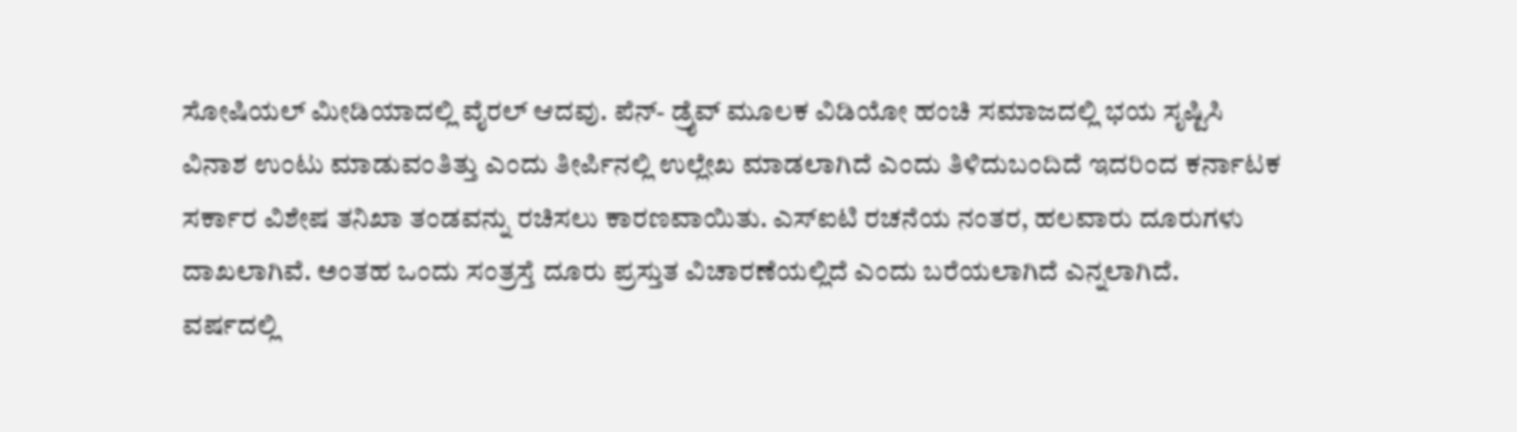ಸೋಷಿಯಲ್ ಮೀಡಿಯಾದಲ್ಲಿ ವೈರಲ್ ಆದವು. ಪೆನ್- ಡ್ರೈವ್ ಮೂಲಕ ವಿಡಿಯೋ ಹಂಚಿ ಸಮಾಜದಲ್ಲಿ ಭಯ ಸೃಷ್ಟಿಸಿ ವಿನಾಶ ಉಂಟು ಮಾಡುವಂತಿತ್ತು ಎಂದು ತೀರ್ಪಿನಲ್ಲಿ ಉಲ್ಲೇಖ ಮಾಡಲಾಗಿದೆ ಎಂದು ತಿಳಿದುಬಂದಿದೆ ಇದರಿಂದ ಕರ್ನಾಟಕ ಸರ್ಕಾರ ವಿಶೇಷ ತನಿಖಾ ತಂಡವನ್ನು ರಚಿಸಲು ಕಾರಣವಾಯಿತು. ಎಸ್ಐಟಿ ರಚನೆಯ ನಂತರ, ಹಲವಾರು ದೂರುಗಳು ದಾಖಲಾಗಿವೆ. ಅಂತಹ ಒಂದು ಸಂತ್ರಸ್ತೆ ದೂರು ಪ್ರಸ್ತುತ ವಿಚಾರಣೆಯಲ್ಲಿದೆ ಎಂದು ಬರೆಯಲಾಗಿದೆ ಎನ್ನಲಾಗಿದೆ.
ವರ್ಷದಲ್ಲಿ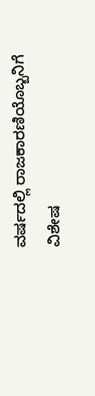ವರ್ಷದಲ್ಲಿ ರಾಜಕಾರಣಿಯೊಬ್ಬನಿಗೆ ವಿಶೇಷ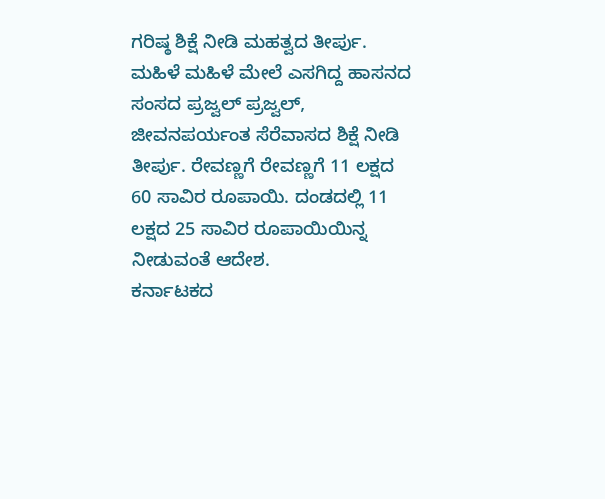ಗರಿಷ್ಠ ಶಿಕ್ಷೆ ನೀಡಿ ಮಹತ್ವದ ತೀರ್ಪು. ಮಹಿಳೆ ಮಹಿಳೆ ಮೇಲೆ ಎಸಗಿದ್ದ ಹಾಸನದ ಸಂಸದ ಪ್ರಜ್ವಲ್ ಪ್ರಜ್ವಲ್, ಜೀವನಪರ್ಯಂತ ಸೆರೆವಾಸದ ಶಿಕ್ಷೆ ನೀಡಿ ತೀರ್ಪು. ರೇವಣ್ಣಗೆ ರೇವಣ್ಣಗೆ 11 ಲಕ್ಷದ 60 ಸಾವಿರ ರೂಪಾಯಿ. ದಂಡದಲ್ಲಿ 11 ಲಕ್ಷದ 25 ಸಾವಿರ ರೂಪಾಯಿಯಿನ್ನ ನೀಡುವಂತೆ ಆದೇಶ.
ಕರ್ನಾಟಕದ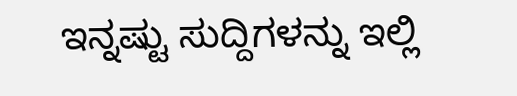ಇನ್ನಷ್ಟು ಸುದ್ದಿಗಳನ್ನು ಇಲ್ಲಿ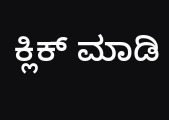ಕ್ಲಿಕ್ ಮಾಡಿ